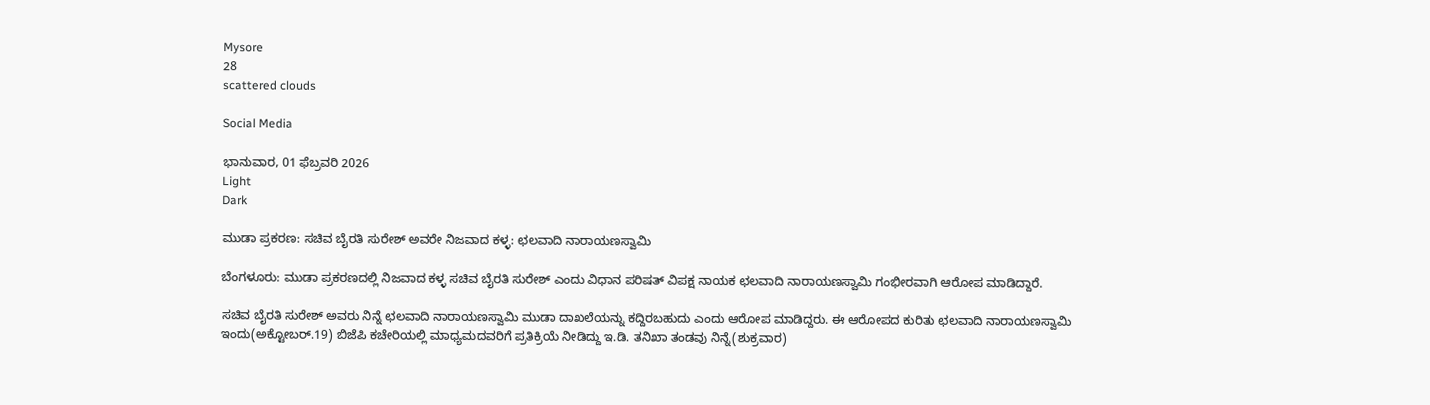Mysore
28
scattered clouds

Social Media

ಭಾನುವಾರ, 01 ಫೆಬ್ರವರಿ 2026
Light
Dark

ಮುಡಾ ಪ್ರಕರಣ: ಸಚಿವ ಬೈರತಿ ಸುರೇಶ್‌ ಅವರೇ ನಿಜವಾದ ಕಳ್ಳ: ಛಲವಾದಿ ನಾರಾಯಣಸ್ವಾಮಿ

ಬೆಂಗಳೂರು: ಮುಡಾ ಪ್ರಕರಣದಲ್ಲಿ ನಿಜವಾದ ಕಳ್ಳ ಸಚಿವ ಬೈರತಿ ಸುರೇಶ್‌ ಎಂದು ವಿಧಾನ ಪರಿಷತ್‌ ವಿಪಕ್ಷ ನಾಯಕ ಛಲವಾದಿ ನಾರಾಯಣಸ್ವಾಮಿ ಗಂಭೀರವಾಗಿ ಆರೋಪ ಮಾಡಿದ್ದಾರೆ.

ಸಚಿವ ಬೈರತಿ ಸುರೇಶ್‌ ಅವರು ನಿನ್ನೆ ಛಲವಾದಿ ನಾರಾಯಣಸ್ವಾಮಿ ಮುಡಾ ದಾಖಲೆಯನ್ನು ಕದ್ದಿರಬಹುದು ಎಂದು ಆರೋಪ ಮಾಡಿದ್ದರು. ಈ ಆರೋಪದ ಕುರಿತು ಛಲವಾದಿ ನಾರಾಯಣಸ್ವಾಮಿ ಇಂದು(ಅಕ್ಟೋಬರ್‌.19) ಬಿಜೆಪಿ ಕಚೇರಿಯಲ್ಲಿ ಮಾಧ್ಯಮದವರಿಗೆ ಪ್ರತಿಕ್ರಿಯೆ ನೀಡಿದ್ದು ಇ.ಡಿ. ತನಿಖಾ ತಂಡವು ನಿನ್ನೆ(ಶುಕ್ರವಾರ)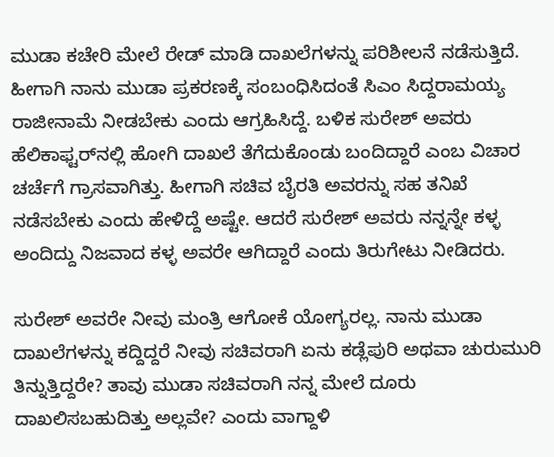ಮುಡಾ ಕಚೇರಿ ಮೇಲೆ ರೇಡ್‌ ಮಾಡಿ ದಾಖಲೆಗಳನ್ನು ಪರಿಶೀಲನೆ ನಡೆಸುತ್ತಿದೆ. ಹೀಗಾಗಿ ನಾನು ಮುಡಾ ಪ್ರಕರಣಕ್ಕೆ ಸಂಬಂಧಿಸಿದಂತೆ ಸಿಎಂ ಸಿದ್ದರಾಮಯ್ಯ ರಾಜೀನಾಮೆ ನೀಡಬೇಕು ಎಂದು ಆಗ್ರಹಿಸಿದ್ದೆ. ಬಳಿಕ ಸುರೇಶ್‌ ಅವರು ಹೆಲಿಕಾಫ್ಟರ್‌ನಲ್ಲಿ ಹೋಗಿ ದಾಖಲೆ ತೆಗೆದುಕೊಂಡು ಬಂದಿದ್ದಾರೆ ಎಂಬ ವಿಚಾರ ಚರ್ಚೆಗೆ ಗ್ರಾಸವಾಗಿತ್ತು. ಹೀಗಾಗಿ ಸಚಿವ ಬೈರತಿ ಅವರನ್ನು ಸಹ ತನಿಖೆ ನಡೆಸಬೇಕು ಎಂದು ಹೇಳಿದ್ದೆ ಅಷ್ಟೇ. ಆದರೆ ಸುರೇಶ್‌ ಅವರು ನನ್ನನ್ನೇ ಕಳ್ಳ ಅಂದಿದ್ದು ನಿಜವಾದ ಕಳ್ಳ ಅವರೇ ಆಗಿದ್ದಾರೆ ಎಂದು ತಿರುಗೇಟು ನೀಡಿದರು.

ಸುರೇಶ್‌ ಅವರೇ ನೀವು ಮಂತ್ರಿ ಆಗೋಕೆ ಯೋಗ್ಯರಲ್ಲ. ನಾನು ಮುಡಾ ದಾಖಲೆಗಳನ್ನು ಕದ್ದಿದ್ದರೆ ನೀವು ಸಚಿವರಾಗಿ ಏನು ಕಡ್ಲೆಪುರಿ ಅಥವಾ ಚುರುಮುರಿ ತಿನ್ನುತ್ತಿದ್ದರೇ? ತಾವು ಮುಡಾ ಸಚಿವರಾಗಿ ನನ್ನ ಮೇಲೆ ದೂರು ದಾಖಲಿಸಬಹುದಿತ್ತು ಅಲ್ಲವೇ? ಎಂದು ವಾಗ್ದಾಳಿ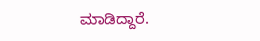ಮಾಡಿದ್ದಾರೆ.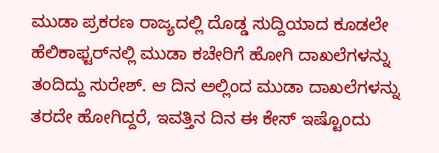ಮುಡಾ ಪ್ರಕರಣ ರಾಜ್ಯದಲ್ಲಿ ದೊಡ್ಡ ಸುದ್ದಿಯಾದ ಕೂಡಲೇ ಹೆಲಿಕಾಫ್ಟರ್‌ನಲ್ಲಿ ಮುಡಾ ಕಚೇರಿಗೆ ಹೋಗಿ ದಾಖಲೆಗಳನ್ನು ತಂದಿದ್ದು ಸುರೇಶ್‌. ಆ ದಿನ ಅಲ್ಲಿಂದ ಮುಡಾ ದಾಖಲೆಗಳನ್ನು ತರದೇ ಹೋಗಿದ್ದರೆ, ಇವತ್ತಿನ ದಿನ ಈ ಕೇಸ್‌ ಇಷ್ಟೊಂದು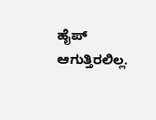ಹೈಪ್‌ ಆಗುತ್ತಿರಲಿಲ್ಲ.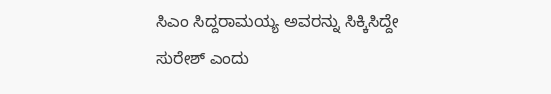ಸಿಎಂ ಸಿದ್ದರಾಮಯ್ಯ ಅವರನ್ನು ಸಿಕ್ಕಿಸಿದ್ದೇ ಸುರೇಶ್ ಎಂದು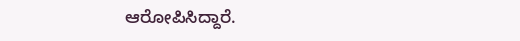ಆರೋಪಿಸಿದ್ದಾರೆ.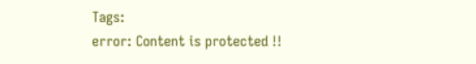Tags:
error: Content is protected !!